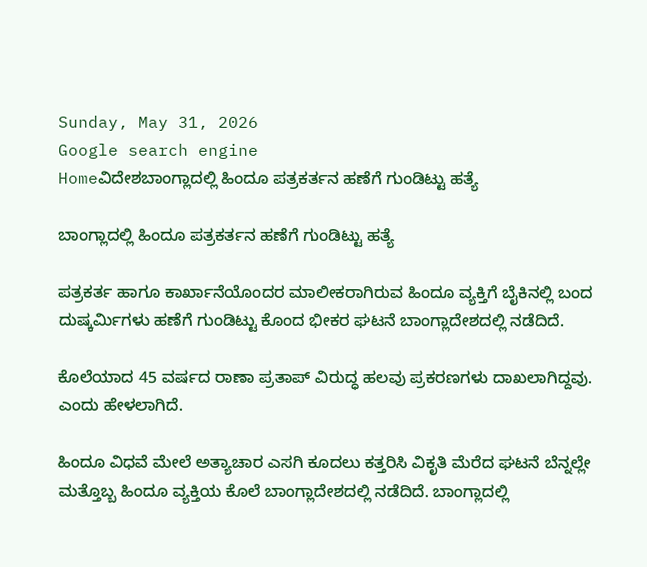Sunday, May 31, 2026
Google search engine
Homeವಿದೇಶಬಾಂಗ್ಲಾದಲ್ಲಿ ಹಿಂದೂ ಪತ್ರಕರ್ತನ ಹಣೆಗೆ ಗುಂಡಿಟ್ಟು ಹತ್ಯೆ

ಬಾಂಗ್ಲಾದಲ್ಲಿ ಹಿಂದೂ ಪತ್ರಕರ್ತನ ಹಣೆಗೆ ಗುಂಡಿಟ್ಟು ಹತ್ಯೆ

ಪತ್ರಕರ್ತ ಹಾಗೂ ಕಾರ್ಖಾನೆಯೊಂದರ ಮಾಲೀಕರಾಗಿರುವ ಹಿಂದೂ ವ್ಯಕ್ತಿಗೆ ಬೈಕಿನಲ್ಲಿ ಬಂದ ದುಷ್ಕರ್ಮಿಗಳು ಹಣೆಗೆ ಗುಂಡಿಟ್ಟು ಕೊಂದ ಭೀಕರ ಘಟನೆ ಬಾಂಗ್ಲಾದೇಶದಲ್ಲಿ ನಡೆದಿದೆ.

ಕೊಲೆಯಾದ 45 ವರ್ಷದ ರಾಣಾ ಪ್ರತಾಪ್ ವಿರುದ್ಧ ಹಲವು ಪ್ರಕರಣಗಳು ದಾಖಲಾಗಿದ್ದವು. ಎಂದು ಹೇಳಲಾಗಿದೆ.

ಹಿಂದೂ ವಿಧವೆ ಮೇಲೆ ಅತ್ಯಾಚಾರ ಎಸಗಿ ಕೂದಲು ಕತ್ತರಿಸಿ ವಿಕೃತಿ ಮೆರೆದ ಘಟನೆ ಬೆನ್ನಲ್ಲೇ ಮತ್ತೊಬ್ಬ ಹಿಂದೂ ವ್ಯಕ್ತಿಯ ಕೊಲೆ ಬಾಂಗ್ಲಾದೇಶದಲ್ಲಿ ನಡೆದಿದೆ. ಬಾಂಗ್ಲಾದಲ್ಲಿ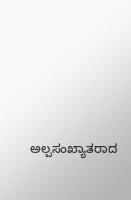ಅಲ್ಪಸಂಖ್ಯಾತರಾದ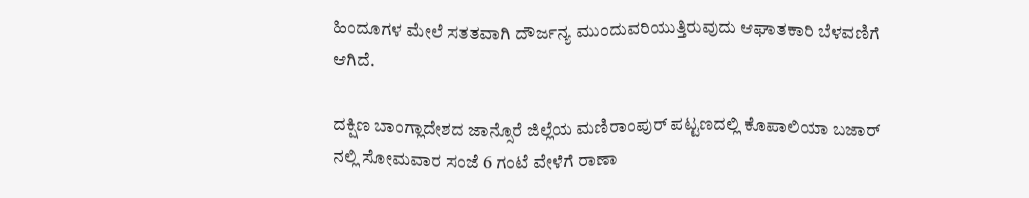ಹಿಂದೂಗಳ ಮೇಲೆ ಸತತವಾಗಿ ದೌರ್ಜನ್ಯ ಮುಂದುವರಿಯುತ್ತಿರುವುದು ಆಘಾತಕಾರಿ ಬೆಳವಣಿಗೆ ಆಗಿದೆ.

ದಕ್ಷಿಣ ಬಾಂಗ್ಲಾದೇಶದ ಜಾನ್ಸೊರೆ ಜಿಲ್ಲೆಯ ಮಣಿರಾಂಪುರ್ ಪಟ್ಟಣದಲ್ಲಿ ಕೊಪಾಲಿಯಾ ಬಜಾರ್ ನಲ್ಲಿ ಸೋಮವಾರ ಸಂಜೆ 6 ಗಂಟೆ ವೇಳೆಗೆ ರಾಣಾ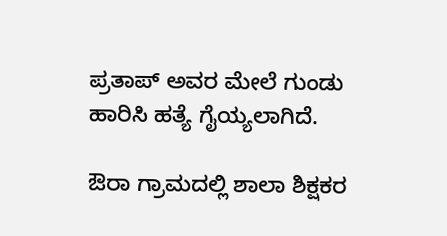ಪ್ರತಾಪ್ ಅವರ ಮೇಲೆ ಗುಂಡು ಹಾರಿಸಿ ಹತ್ಯೆ ಗೈಯ್ಯಲಾಗಿದೆ.

ಔರಾ ಗ್ರಾಮದಲ್ಲಿ ಶಾಲಾ ಶಿಕ್ಷಕರ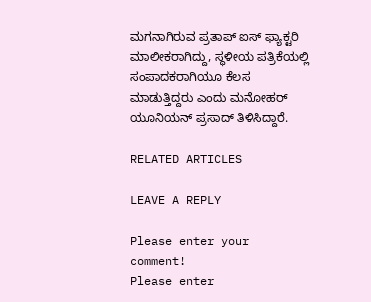ಮಗನಾಗಿರುವ ಪ್ರತಾಪ್ ಐಸ್ ಫ್ಯಾಕ್ಟರಿ ಮಾಲೀಕರಾಗಿದ್ದು, ಸ್ಥಳೀಯ ಪತ್ರಿಕೆಯಲ್ಲಿ ಸಂಪಾದಕರಾಗಿಯೂ ಕೆಲಸ ಮಾಡುತ್ತಿದ್ದರು ಎಂದು ಮನೋಹರ್ ಯೂನಿಯನ್ ಪ್ರಸಾದ್ ತಿಳಿಸಿದ್ದಾರೆ.

RELATED ARTICLES

LEAVE A REPLY

Please enter your comment!
Please enter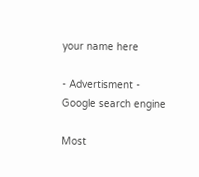your name here

- Advertisment -
Google search engine

Most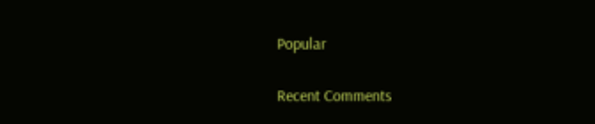Popular

Recent Comments